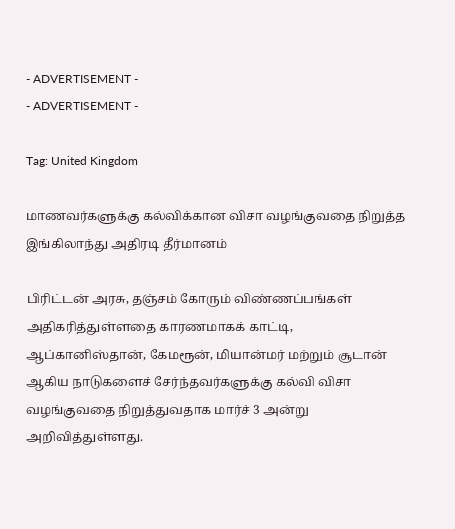- ADVERTISEMENT -
- ADVERTISEMENT -

Tag: United Kingdom

மாணவர்களுக்கு கல்விக்கான விசா வழங்குவதை நிறுத்த இங்கிலாந்து அதிரடி தீர்மானம்

பிரிட்டன் அரசு, தஞ்சம் கோரும் விண்ணப்பங்கள் அதிகரித்துள்ளதை காரணமாகக் காட்டி, ஆப்கானிஸ்தான், கேமரூன், மியான்மர் மற்றும் சூடான் ஆகிய நாடுகளைச் சேர்ந்தவர்களுக்கு கல்வி விசா வழங்குவதை நிறுத்துவதாக மார்ச் 3 அன்று அறிவித்துள்ளது.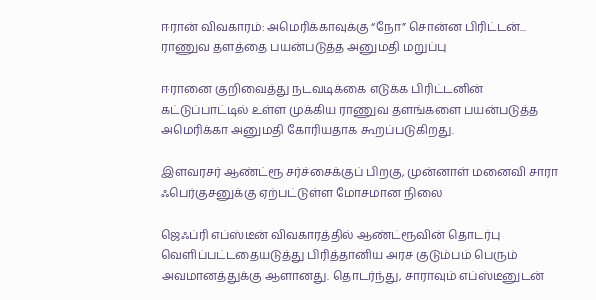ஈரான் விவகாரம்: அமெரிக்காவுக்கு “நோ” சொன்ன பிரிட்டன்... ராணுவ தளத்தை பயன்படுத்த அனுமதி மறுப்பு

ஈரானை குறிவைத்து நடவடிக்கை எடுக்க பிரிட்டனின் கட்டுப்பாட்டில் உள்ள முக்கிய ராணுவ தளங்களை பயன்படுத்த அமெரிக்கா அனுமதி கோரியதாக கூறப்படுகிறது.

இளவரசர் ஆண்ட்ரூ சர்ச்சைக்குப் பிறகு, முன்னாள் மனைவி சாரா ஃபெர்குசனுக்கு ஏற்பட்டுள்ள மோசமான நிலை

ஜெஃப்ரி எப்ஸ்டீன் விவகாரத்தில் ஆண்ட்ரூவின் தொடர்பு வெளிப்பட்டதையடுத்து பிரித்தானிய அரச குடும்பம் பெரும் அவமானத்துக்கு ஆளானது. தொடர்ந்து, சாராவும் எப்ஸ்டீனுடன்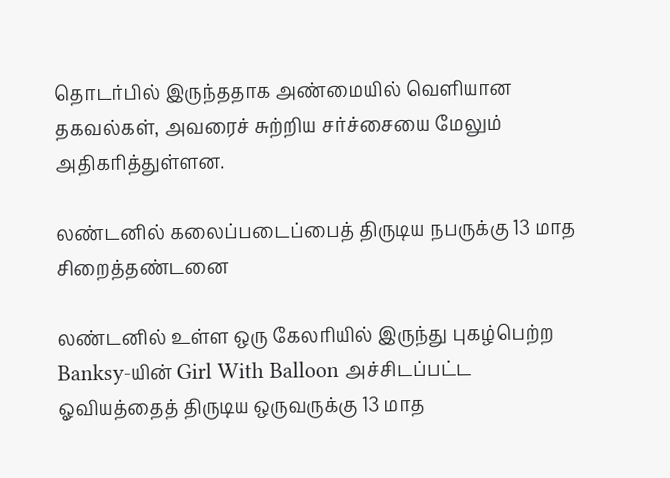தொடர்பில் இருந்ததாக அண்மையில் வெளியான தகவல்கள், அவரைச் சுற்றிய சர்ச்சையை மேலும் அதிகரித்துள்ளன.

லண்டனில் கலைப்படைப்பைத் திருடிய நபருக்கு 13 மாத சிறைத்தண்டனை

லண்டனில் உள்ள ஒரு கேலரியில் இருந்து புகழ்பெற்ற Banksy-யின் Girl With Balloon அச்சிடப்பட்ட ஓவியத்தைத் திருடிய ஒருவருக்கு 13 மாத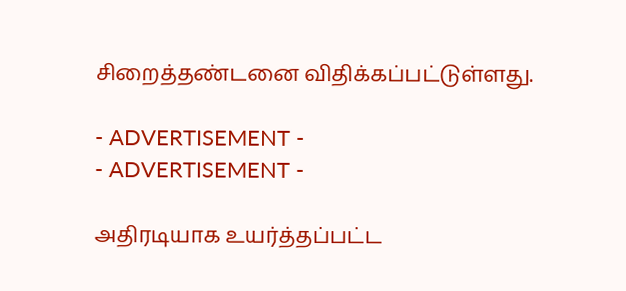சிறைத்தண்டனை விதிக்கப்பட்டுள்ளது.

- ADVERTISEMENT -
- ADVERTISEMENT -

அதிரடியாக உயர்த்தப்பட்ட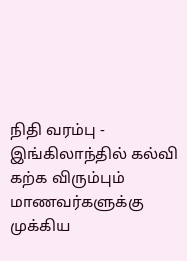நிதி வரம்பு - இங்கிலாந்தில் கல்வி கற்க விரும்பும் மாணவர்களுக்கு முக்கிய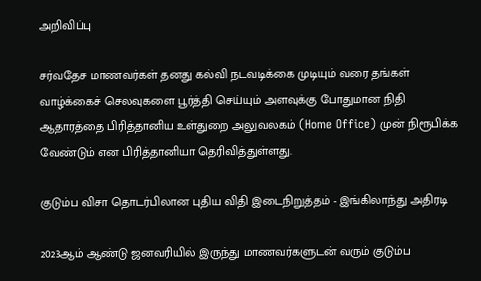அறிவிப்பு

சர்வதேச மாணவர்கள் தனது கல்வி நடவடிக்கை முடியும் வரை தங்கள் வாழ்க்கைச் செலவுகளை பூர்த்தி செய்யும் அளவுக்கு போதுமான நிதி ஆதாரத்தை பிரித்தானிய உள்துறை அலுவலகம் (Home Office) முன் நிரூபிக்க வேண்டும் என பிரித்தானியா தெரிவித்துள்ளது.

குடும்ப விசா தொடர்பிலான புதிய விதி இடைநிறுத்தம் - இங்கிலாந்து அதிரடி

2023ஆம் ஆண்டு ஜனவரியில் இருந்து மாணவர்களுடன் வரும் குடும்ப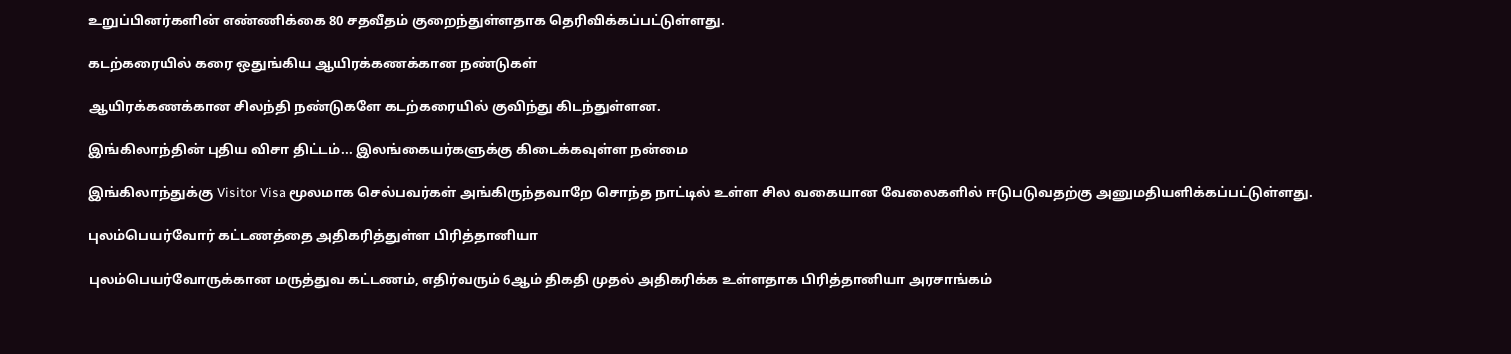உறுப்பினர்களின் எண்ணிக்கை 80 சதவீதம் குறைந்துள்ளதாக தெரிவிக்கப்பட்டுள்ளது.

கடற்கரையில் கரை ஒதுங்கிய ஆயிரக்கணக்கான நண்டுகள்

ஆயிரக்கணக்கான சிலந்தி நண்டுகளே கடற்கரையில் குவிந்து கிடந்துள்ளன.

இங்கிலாந்தின் புதிய விசா திட்டம்... இலங்கையர்களுக்கு கிடைக்கவுள்ள நன்மை

இங்கிலாந்துக்கு Visitor Visa மூலமாக செல்பவர்கள் அங்கிருந்தவாறே சொந்த நாட்டில் உள்ள சில வகையான வேலைகளில் ஈடுபடுவதற்கு அனுமதியளிக்கப்பட்டுள்ளது.

புலம்பெயர்வோர் கட்டணத்தை அதிகரித்துள்ள பிரித்தானியா

புலம்பெயர்வோருக்கான மருத்துவ கட்டணம், எதிர்வரும் 6ஆம் திகதி முதல் அதிகரிக்க உள்ளதாக பிரித்தானியா அரசாங்கம்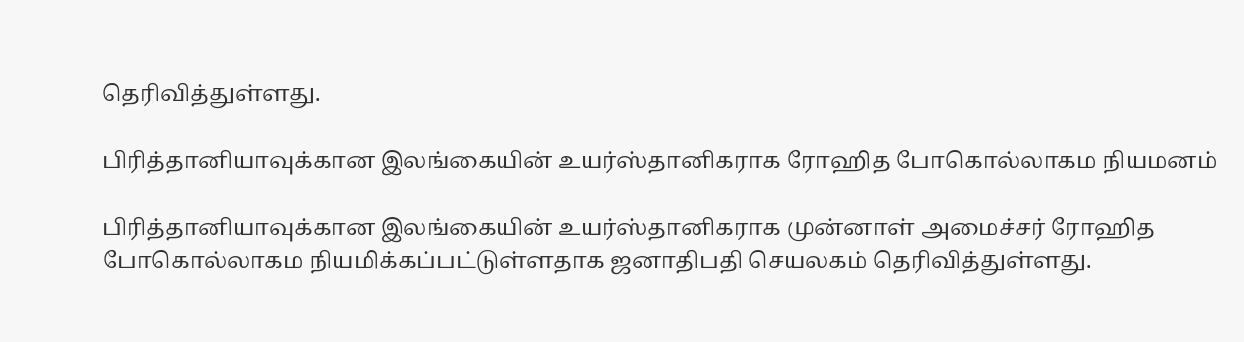தெரிவித்துள்ளது.

பிரித்தானியாவுக்கான இலங்கையின் உயர்ஸ்தானிகராக ரோஹித போகொல்லாகம நியமனம்

பிரித்தானியாவுக்கான இலங்கையின் உயர்ஸ்தானிகராக முன்னாள் அமைச்சர் ரோஹித போகொல்லாகம நியமிக்கப்பட்டுள்ளதாக ஜனாதிபதி செயலகம் தெரிவித்துள்ளது.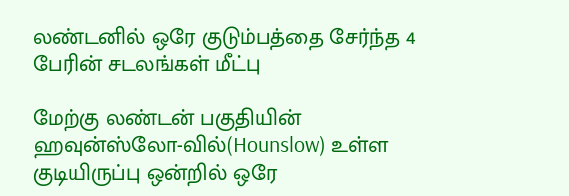லண்டனில் ஒரே குடும்பத்தை சேர்ந்த 4 பேரின் சடலங்கள் மீட்பு

மேற்கு லண்டன் பகுதியின் ஹவுன்ஸ்லோ-வில்(Hounslow) உள்ள குடியிருப்பு ஒன்றில் ஒரே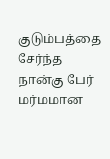குடும்பத்தை சேர்ந்த நான்கு பேர் மர்மமான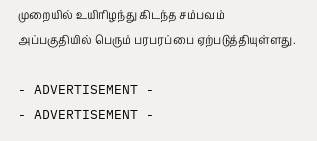முறையில் உயிரிழந்து கிடந்த சம்பவம் அப்பகுதியில் பெரும் பரபரப்பை ஏற்படுத்தியுள்ளது.

- ADVERTISEMENT -
- ADVERTISEMENT -